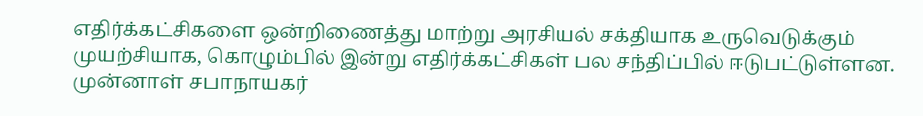எதிர்க்கட்சிகளை ஒன்றிணைத்து மாற்று அரசியல் சக்தியாக உருவெடுக்கும் முயற்சியாக, கொழும்பில் இன்று எதிர்க்கட்சிகள் பல சந்திப்பில் ஈடுபட்டுள்ளன.
முன்னாள் சபாநாயகர்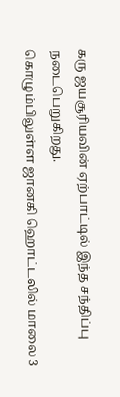கரு ஜயசூரியவின் ஏற்பாட்டில் இந்த சந்திப்பு நடைபெறுகிறது.
கொழும்பிலுள்ள ஜானகி ஹொட்டலில் மாலை 3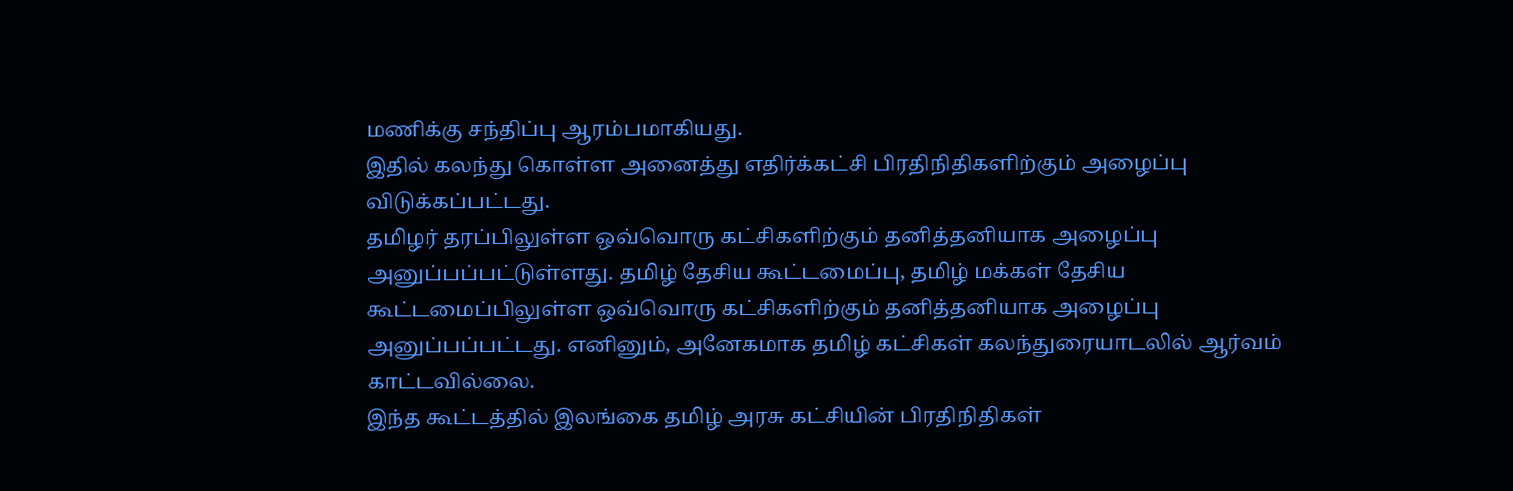மணிக்கு சந்திப்பு ஆரம்பமாகியது.
இதில் கலந்து கொள்ள அனைத்து எதிர்க்கட்சி பிரதிநிதிகளிற்கும் அழைப்பு விடுக்கப்பட்டது.
தமிழர் தரப்பிலுள்ள ஒவ்வொரு கட்சிகளிற்கும் தனித்தனியாக அழைப்பு அனுப்பப்பட்டுள்ளது. தமிழ் தேசிய கூட்டமைப்பு, தமிழ் மக்கள் தேசிய கூட்டமைப்பிலுள்ள ஒவ்வொரு கட்சிகளிற்கும் தனித்தனியாக அழைப்பு அனுப்பப்பட்டது. எனினும், அனேகமாக தமிழ் கட்சிகள் கலந்துரையாடலில் ஆர்வம் காட்டவில்லை.
இந்த கூட்டத்தில் இலங்கை தமிழ் அரசு கட்சியின் பிரதிநிதிகள்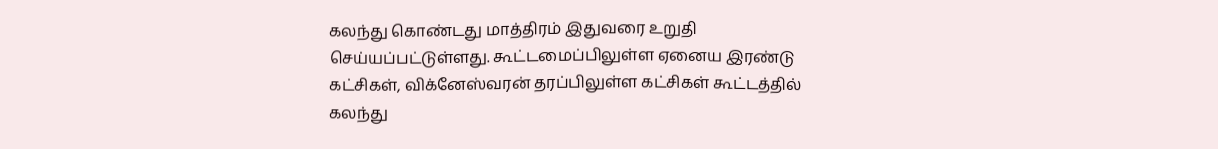கலந்து கொண்டது மாத்திரம் இதுவரை உறுதி செய்யப்பட்டுள்ளது. கூட்டமைப்பிலுள்ள ஏனைய இரண்டு கட்சிகள், விக்னேஸ்வரன் தரப்பிலுள்ள கட்சிகள் கூட்டத்தில் கலந்து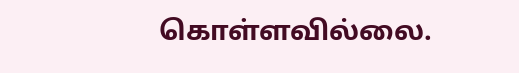கொள்ளவில்லை.